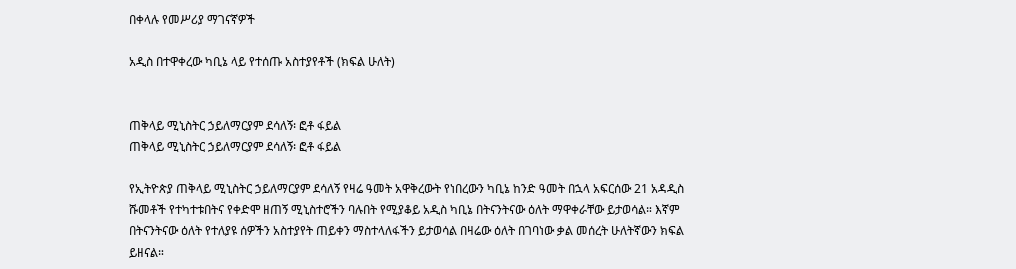በቀላሉ የመሥሪያ ማገናኛዎች

አዲስ በተዋቀረው ካቢኔ ላይ የተሰጡ አስተያየቶች (ክፍል ሁለት)


ጠቅላይ ሚኒስትር ኃይለማርያም ደሳለኝ፡ ፎቶ ፋይል
ጠቅላይ ሚኒስትር ኃይለማርያም ደሳለኝ፡ ፎቶ ፋይል

የኢትዮጵያ ጠቅላይ ሚኒስትር ኃይለማርያም ደሳለኝ የዛሬ ዓመት አዋቅረውት የነበረውን ካቢኔ ከንድ ዓመት በኋላ አፍርሰው 21 አዳዲስ ሹመቶች የተካተቱበትና የቀድሞ ዘጠኝ ሚኒስተሮችን ባሉበት የሚያቆይ አዲስ ካቢኔ በትናንትናው ዕለት ማዋቀራቸው ይታወሳል። እኛም በትናንትናው ዕለት የተለያዩ ሰዎችን አስተያየት ጠይቀን ማስተላለፋችን ይታወሳል በዛሬው ዕለት በገባነው ቃል መሰረት ሁለትኛውን ክፍል ይዘናል።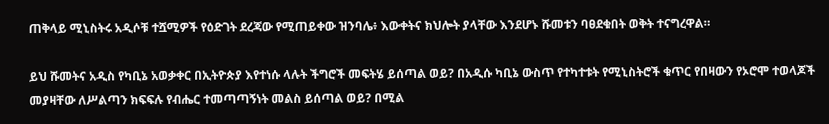ጠቅላይ ሚኒስትሩ አዲሶቹ ተሿሚዎች የዕድገት ደረጃው የሚጠይቀው ዝንባሌ፥ እውቀትና ክህሎት ያላቸው እንደሆኑ ሹመቱን ባፀደቁበት ወቅት ተናግረዋል።

ይህ ሹመትና አዲስ የካቢኔ አወቃቀር በኢትዮጵያ እየተነሱ ላሉት ችግሮች መፍትሄ ይሰጣል ወይ? በአዲሱ ካቢኔ ውስጥ የተካተቱት የሚኒስትሮች ቁጥር የበዛውን የኦሮሞ ተወላጆች መያዛቸው ለሥልጣን ክፍፍሉ የብሔር ተመጣጣኝነት መልስ ይሰጣል ወይ? በሚል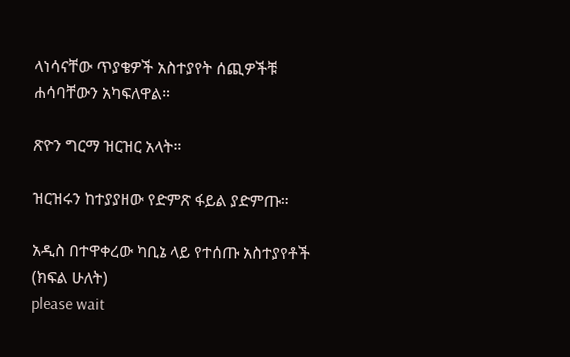ላነሳናቸው ጥያቄዎች አስተያየት ሰጪዎችቹ ሐሳባቸውን አካፍለዋል።

ጽዮን ግርማ ዝርዝር አላት።

ዝርዝሩን ከተያያዘው የድምጽ ፋይል ያድምጡ።

አዲስ በተዋቀረው ካቢኔ ላይ የተሰጡ አስተያየቶች (ክፍል ሁለት)
please wait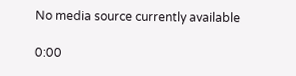No media source currently available

0:00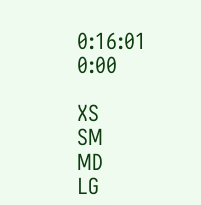0:16:01 0:00

XS
SM
MD
LG